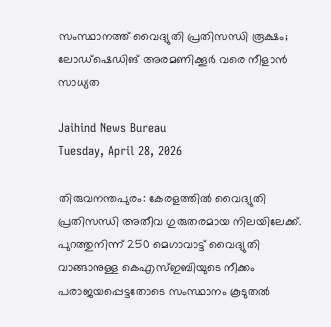സംസ്ഥാനത്ത് വൈദ്യുതി പ്രതിസന്ധി രൂക്ഷം; ലോഡ്‌ഷെഡിങ് അരമണിക്കൂര്‍ വരെ നീളാന്‍ സാധ്യത

Jaihind News Bureau
Tuesday, April 28, 2026

തിരുവനന്തപുരം: കേരളത്തില്‍ വൈദ്യുതി പ്രതിസന്ധി അതീവ ഗുരുതരമായ നിലയിലേക്ക്. പുറത്തുനിന്ന് 250 മെഗാവാട്ട് വൈദ്യുതി വാങ്ങാനുള്ള കെഎസ്ഇബിയുടെ നീക്കം പരാജയപ്പെട്ടതോടെ സംസ്ഥാനം കൂടുതല്‍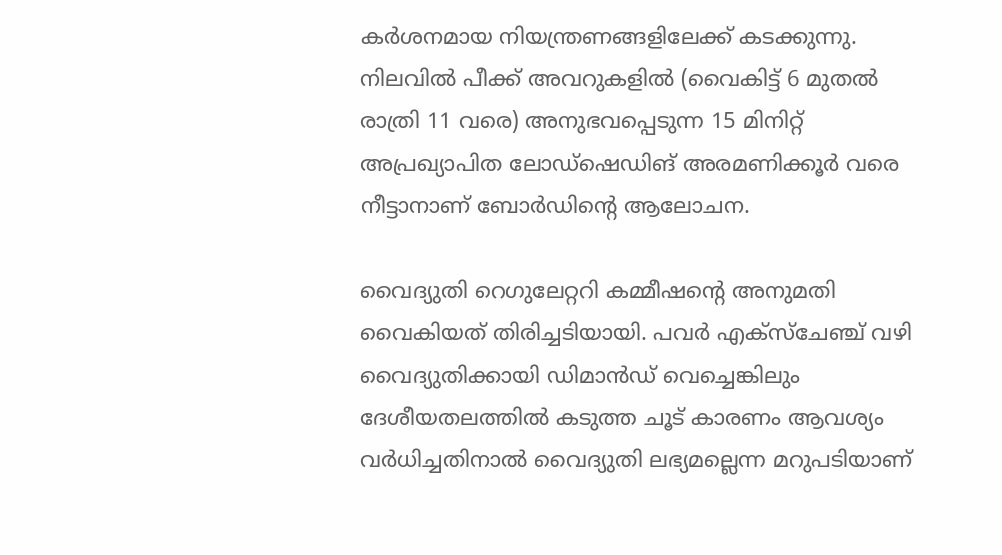കര്‍ശനമായ നിയന്ത്രണങ്ങളിലേക്ക് കടക്കുന്നു. നിലവില്‍ പീക്ക് അവറുകളില്‍ (വൈകിട്ട് 6 മുതല്‍ രാത്രി 11 വരെ) അനുഭവപ്പെടുന്ന 15 മിനിറ്റ് അപ്രഖ്യാപിത ലോഡ്‌ഷെഡിങ് അരമണിക്കൂര്‍ വരെ നീട്ടാനാണ് ബോര്‍ഡിന്റെ ആലോചന.

വൈദ്യുതി റെഗുലേറ്ററി കമ്മീഷന്റെ അനുമതി വൈകിയത് തിരിച്ചടിയായി. പവര്‍ എക്‌സ്‌ചേഞ്ച് വഴി വൈദ്യുതിക്കായി ഡിമാന്‍ഡ് വെച്ചെങ്കിലും ദേശീയതലത്തില്‍ കടുത്ത ചൂട് കാരണം ആവശ്യം വര്‍ധിച്ചതിനാല്‍ വൈദ്യുതി ലഭ്യമല്ലെന്ന മറുപടിയാണ്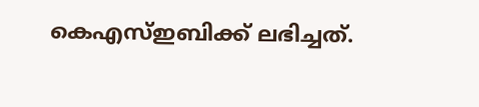കെഎസ്ഇബിക്ക് ലഭിച്ചത്.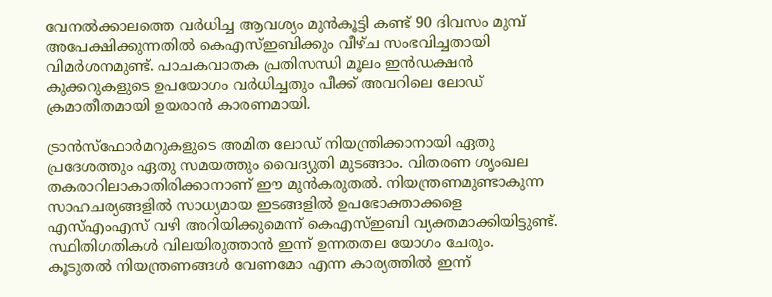വേനല്‍ക്കാലത്തെ വര്‍ധിച്ച ആവശ്യം മുന്‍കൂട്ടി കണ്ട് 90 ദിവസം മുമ്പ് അപേക്ഷിക്കുന്നതില്‍ കെഎസ്ഇബിക്കും വീഴ്ച സംഭവിച്ചതായി വിമര്‍ശനമുണ്ട്. പാചകവാതക പ്രതിസന്ധി മൂലം ഇന്‍ഡക്ഷന്‍ കുക്കറുകളുടെ ഉപയോഗം വര്‍ധിച്ചതും പീക്ക് അവറിലെ ലോഡ് ക്രമാതീതമായി ഉയരാന്‍ കാരണമായി.

ട്രാന്‍സ്‌ഫോര്‍മറുകളുടെ അമിത ലോഡ് നിയന്ത്രിക്കാനായി ഏതു പ്രദേശത്തും ഏതു സമയത്തും വൈദ്യുതി മുടങ്ങാം. വിതരണ ശൃംഖല തകരാറിലാകാതിരിക്കാനാണ് ഈ മുന്‍കരുതല്‍. നിയന്ത്രണമുണ്ടാകുന്ന സാഹചര്യങ്ങളില്‍ സാധ്യമായ ഇടങ്ങളില്‍ ഉപഭോക്താക്കളെ എസ്എംഎസ് വഴി അറിയിക്കുമെന്ന് കെഎസ്ഇബി വ്യക്തമാക്കിയിട്ടുണ്ട്. സ്ഥിതിഗതികള്‍ വിലയിരുത്താന്‍ ഇന്ന് ഉന്നതതല യോഗം ചേരും. കൂടുതല്‍ നിയന്ത്രണങ്ങള്‍ വേണമോ എന്ന കാര്യത്തില്‍ ഇന്ന്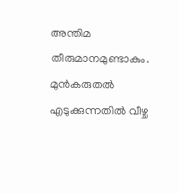അന്തിമ തീരുമാനമുണ്ടാകും. മുന്‍കരുതല്‍ എടുക്കുന്നതില്‍ വീഴ്ച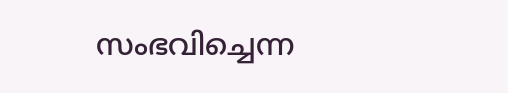സംഭവിച്ചെന്ന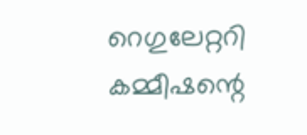റെഗുലേറ്ററി കമ്മീഷന്റെ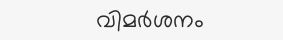വിമര്‍ശനം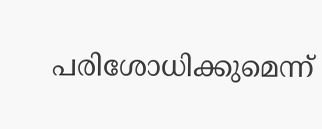പരിശോധിക്കുമെന്ന്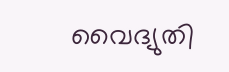വൈദ്യുതി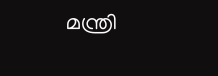മന്ത്രി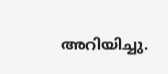അറിയിച്ചു.